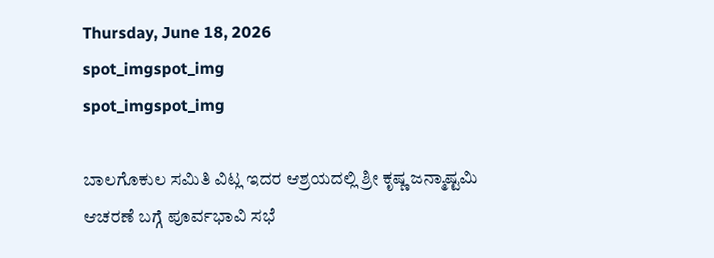Thursday, June 18, 2026
spot_imgspot_img
spot_imgspot_img

ಬಾಲಗೊಕುಲ ಸಮಿತಿ ವಿಟ್ಲ ಇದರ ಆಶ್ರಯದಲ್ಲಿ ಶ್ರೀ ಕೃಷ್ಣ ಜನ್ಮಾಷ್ಟಮಿ ಆಚರಣೆ ಬಗ್ಗೆ ಪೂರ್ವಭಾವಿ ಸಭೆ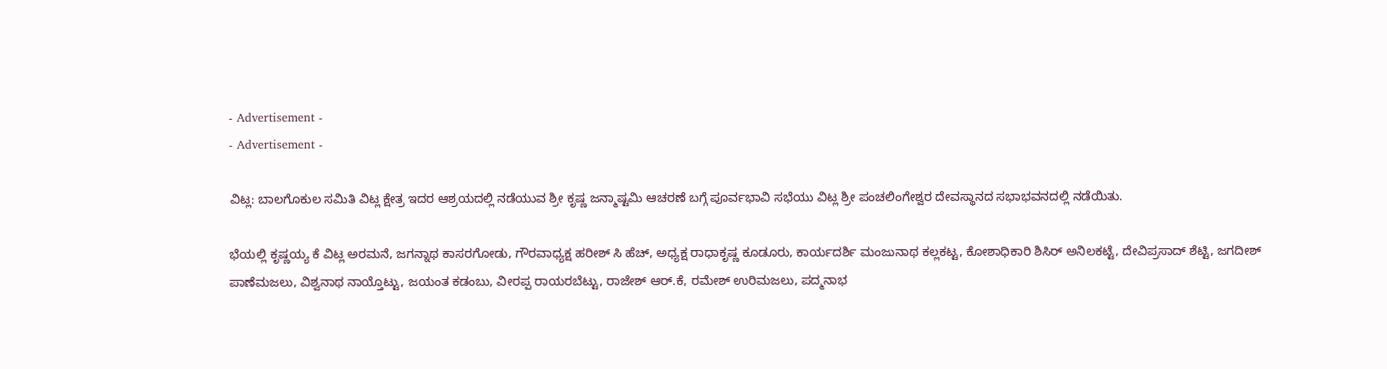- Advertisement -
- Advertisement -

ವಿಟ್ಲ: ಬಾಲಗೊಕುಲ ಸಮಿತಿ ವಿಟ್ಲ ಕ್ಷೇತ್ರ ಇದರ ಆಶ್ರಯದಲ್ಲಿ ನಡೆಯುವ ಶ್ರೀ ಕೃಷ್ಣ ಜನ್ಮಾಷ್ಟಮಿ ಆಚರಣೆ ಬಗ್ಗೆ ಪೂರ್ವಭಾವಿ ಸಭೆಯು ವಿಟ್ಲ ಶ್ರೀ ಪಂಚಲಿಂಗೇಶ್ವರ ದೇವಸ್ಥಾನದ ಸಭಾಭವನದಲ್ಲಿ ನಡೆಯಿತು.

ಭೆಯಲ್ಲಿ ಕೃಷ್ಣಯ್ಯ ಕೆ ವಿಟ್ಲ ಅರಮನೆ, ಜಗನ್ನಾಥ ಕಾಸರಗೋಡು, ಗೌರವಾಧ್ಯಕ್ಷ ಹರೀಶ್ ಸಿ ಹೆಚ್, ಅಧ್ಯಕ್ಷ ರಾಧಾಕೃಷ್ಣ ಕೂಡೂರು, ಕಾರ್ಯದರ್ಶಿ ಮಂಜುನಾಥ ಕಲ್ಲಕಟ್ಟ, ಕೋಶಾಧಿಕಾರಿ ಶಿಸಿರ್ ಅನಿಲಕಟ್ಟೆ, ದೇವಿಪ್ರಸಾದ್ ಶೆಟ್ಟಿ, ಜಗದೀಶ್ ಪಾಣೆಮಜಲು, ವಿಶ್ವನಾಥ ನಾಯ್ತೊಟ್ಟು, ಜಯಂತ ಕಡಂಬು, ವೀರಪ್ಪ ರಾಯರಬೆಟ್ಟು, ರಾಜೇಶ್ ಆರ್.ಕೆ, ರಮೇಶ್ ಉರಿಮಜಲು, ಪದ್ಮನಾಭ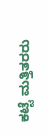ಕಟ್ಟೆ ಮತ್ತಿತರರು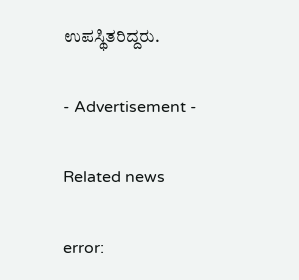ಉಪಸ್ಥಿತರಿದ್ದರು.

- Advertisement -

Related news

error: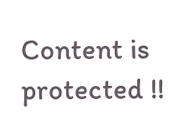Content is protected !!